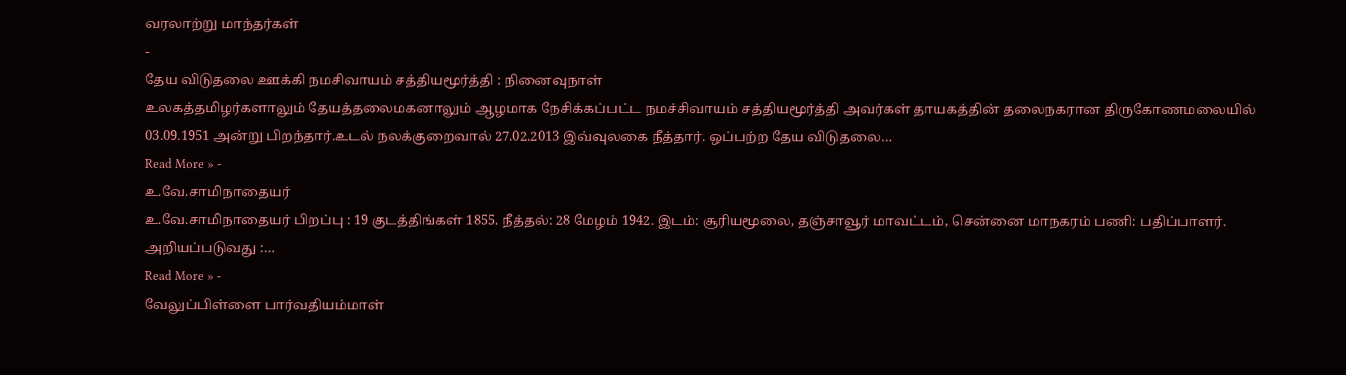வரலாற்று மாந்தர்கள்
-
தேய விடுதலை ஊக்கி நமசிவாயம் சத்தியமூர்த்தி : நினைவுநாள்
உலகத்தமிழர்களாலும் தேயத்தலைமகனாலும் ஆழமாக நேசிக்கப்பட்ட நமச்சிவாயம் சத்தியமூர்த்தி அவர்கள் தாயகத்தின் தலைநகரான திருகோணமலையில் 03.09.1951 அன்று பிறந்தார்.உடல் நலக்குறைவால் 27.02.2013 இவ்வுலகை நீத்தார். ஒப்பற்ற தேய விடுதலை…
Read More » -
உ.வே.சாமிநாதையர்
உ.வே.சாமிநாதையர் பிறப்பு : 19 குடத்திங்கள் 1855. நீத்தல்: 28 மேழம் 1942. இடம்: சூரியமூலை, தஞ்சாவூர் மாவட்டம், சென்னை மாநகரம் பணி: பதிப்பாளர். அறியப்படுவது :…
Read More » -
வேலுப்பிள்ளை பார்வதியம்மாள்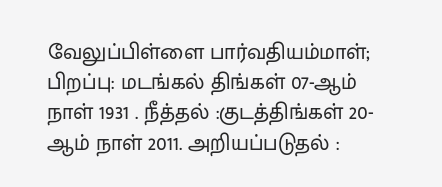வேலுப்பிள்ளை பார்வதியம்மாள்; பிறப்பு: மடங்கல் திங்கள் 07-ஆம் நாள் 1931 . நீத்தல் :குடத்திங்கள் 20-ஆம் நாள் 2011. அறியப்படுதல் :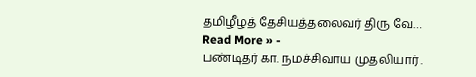தமிழீழத் தேசியத்தலைவர் திரு வே…
Read More » -
பண்டிதர் கா. நமச்சிவாய முதலியார் .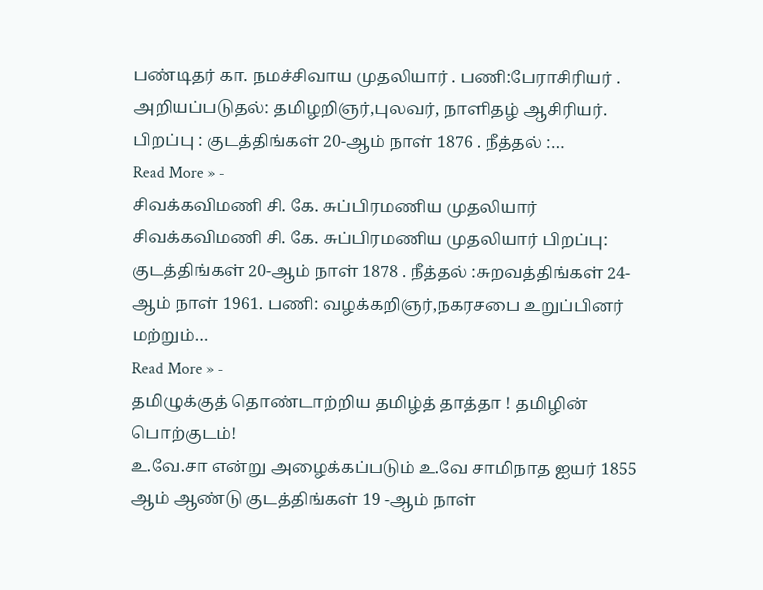பண்டிதர் கா. நமச்சிவாய முதலியார் . பணி:பேராசிரியர் . அறியப்படுதல்: தமிழறிஞர்,புலவர், நாளிதழ் ஆசிரியர். பிறப்பு : குடத்திங்கள் 20-ஆம் நாள் 1876 . நீத்தல் :…
Read More » -
சிவக்கவிமணி சி. கே. சுப்பிரமணிய முதலியார்
சிவக்கவிமணி சி. கே. சுப்பிரமணிய முதலியார் பிறப்பு: குடத்திங்கள் 20-ஆம் நாள் 1878 . நீத்தல் :சுறவத்திங்கள் 24-ஆம் நாள் 1961. பணி: வழக்கறிஞர்,நகரசபை உறுப்பினர் மற்றும்…
Read More » -
தமிழுக்குத் தொண்டாற்றிய தமிழ்த் தாத்தா ! தமிழின் பொற்குடம்!
உ.வே.சா என்று அழைக்கப்படும் உ.வே சாமிநாத ஐயர் 1855 ஆம் ஆண்டு குடத்திங்கள் 19 -ஆம் நாள்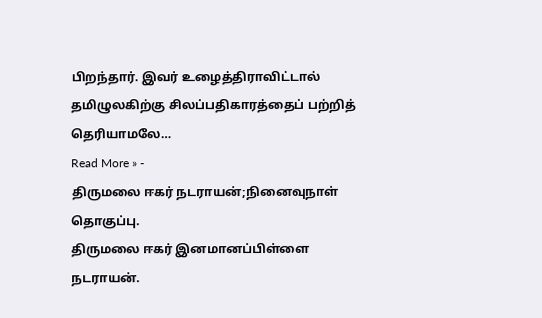பிறந்தார். இவர் உழைத்திராவிட்டால் தமிழுலகிற்கு சிலப்பதிகாரத்தைப் பற்றித் தெரியாமலே…
Read More » -
திருமலை ஈகர் நடராயன்;நினைவுநாள் தொகுப்பு.
திருமலை ஈகர் இனமானப்பிள்ளை நடராயன்.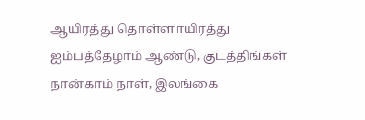ஆயிரத்து தொள்ளாயிரத்து ஐம்பத்தேழாம் ஆண்டு, குடத்திங்கள் நான்காம் நாள், இலங்கை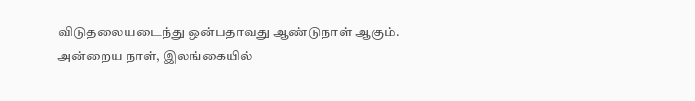விடுதலையடைந்து ஒன்பதாவது ஆண்டுநாள் ஆகும். அன்றைய நாள், இலங்கையில்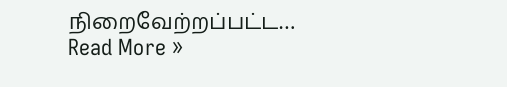நிறைவேற்றப்பட்ட…
Read More »